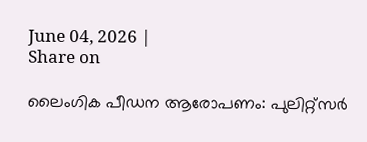June 04, 2026 |
Share on

ലൈംഗിക പീഡന ആരോപണം: പുലിറ്റ്സര്‍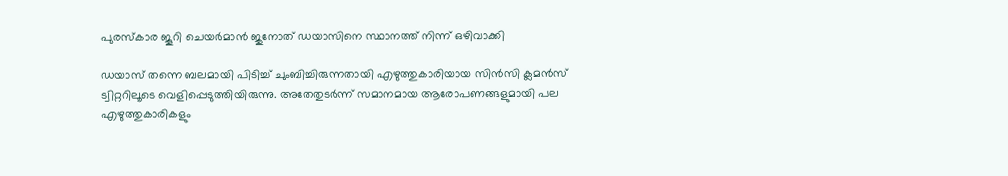പുരസ്കാര ജൂറി ചെയര്‍മാന്‍ ജുനോത് ഡയാസിനെ സ്ഥാനത്ത് നിന്ന് ഒഴിവാക്കി

ഡയാസ് തന്നെ ബലമായി പിടിച്ച് ചുംബിച്ചിരുന്നതായി എഴുത്തുകാരിയായ സിന്‍സി ക്ലമന്‍സ് ട്വിറ്ററിലൂടെ വെളിപ്പെടുത്തിയിരുന്നു. അതേതുടര്‍ന്ന് സമാനമായ ആരോപണങ്ങളുമായി പല എഴുത്തുകാരികളും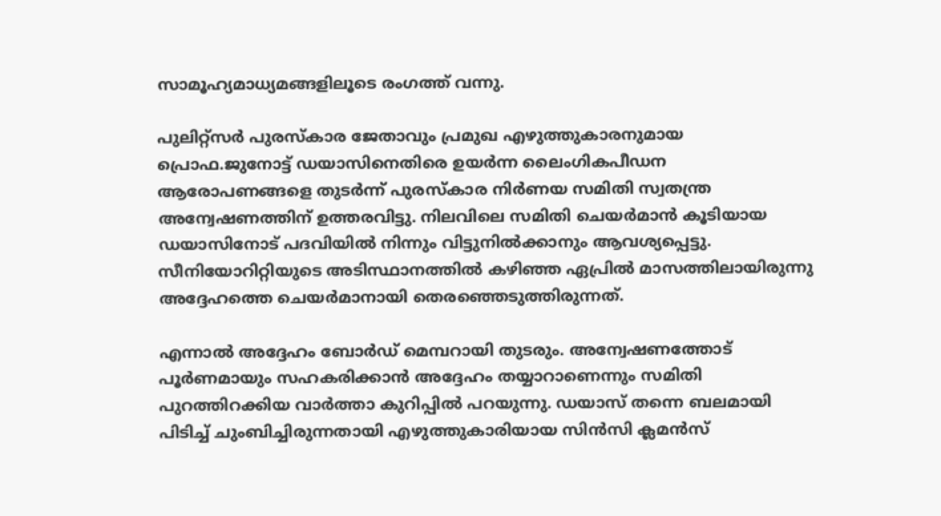സാമൂഹ്യമാധ്യമങ്ങളിലൂടെ രംഗത്ത് വന്നു.

പുലിറ്റ്‌സര്‍ പുരസ്‌കാര ജേതാവും പ്രമുഖ എഴുത്തുകാരനുമായ പ്രൊഫ.ജുനോട്ട് ഡയാസിനെതിരെ ഉയര്‍ന്ന ലൈംഗികപീഡന ആരോപണങ്ങളെ തുടര്‍ന്ന് പുരസ്‌കാര നിര്‍ണയ സമിതി സ്വതന്ത്ര അന്വേഷണത്തിന് ഉത്തരവിട്ടു. നിലവിലെ സമിതി ചെയര്‍മാന്‍ കൂടിയായ ഡയാസിനോട് പദവിയില്‍ നിന്നും വിട്ടുനില്‍ക്കാനും ആവശ്യപ്പെട്ടു. സീനിയോറിറ്റിയുടെ അടിസ്ഥാനത്തില്‍ കഴിഞ്ഞ ഏപ്രില്‍ മാസത്തിലായിരുന്നു അദ്ദേഹത്തെ ചെയര്‍മാനായി തെരഞ്ഞെടുത്തിരുന്നത്.

എന്നാല്‍ അദ്ദേഹം ബോര്‍ഡ് മെമ്പറായി തുടരും. അന്വേഷണത്തോട് പൂര്‍ണമായും സഹകരിക്കാന്‍ അദ്ദേഹം തയ്യാറാണെന്നും സമിതി പുറത്തിറക്കിയ വാര്‍ത്താ കുറിപ്പില്‍ പറയുന്നു. ഡയാസ് തന്നെ ബലമായി പിടിച്ച് ചുംബിച്ചിരുന്നതായി എഴുത്തുകാരിയായ സിന്‍സി ക്ലമന്‍സ്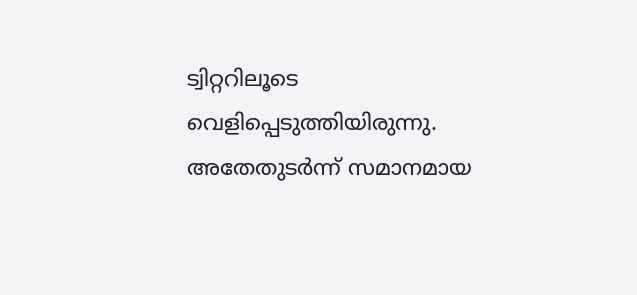ട്വിറ്ററിലൂടെ വെളിപ്പെടുത്തിയിരുന്നു. അതേതുടര്‍ന്ന് സമാനമായ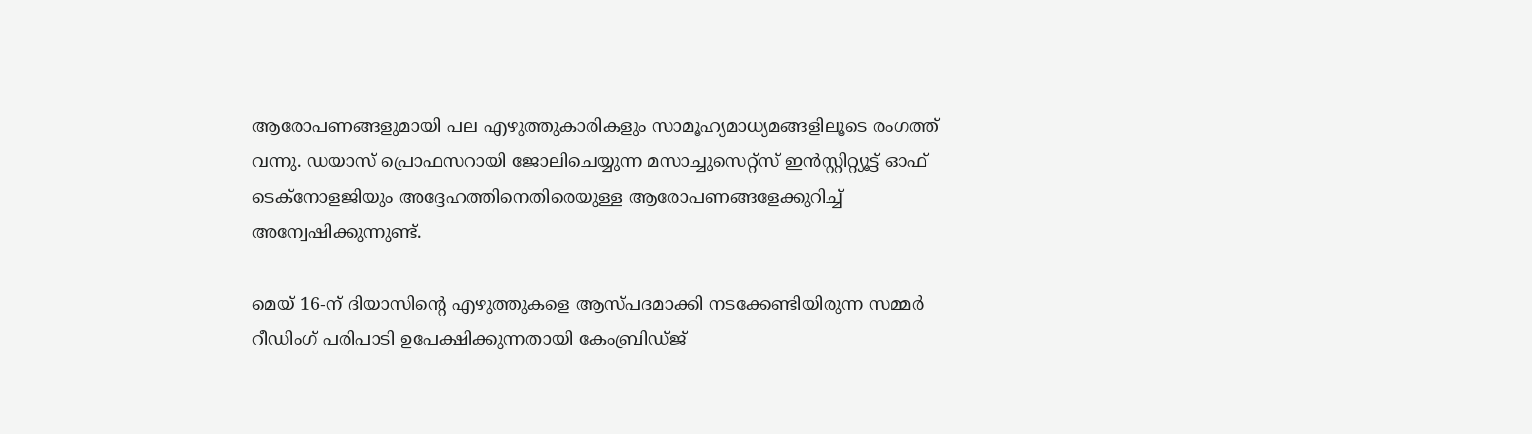ആരോപണങ്ങളുമായി പല എഴുത്തുകാരികളും സാമൂഹ്യമാധ്യമങ്ങളിലൂടെ രംഗത്ത് വന്നു. ഡയാസ് പ്രൊഫസറായി ജോലിചെയ്യുന്ന മസാച്ചുസെറ്റ്‌സ് ഇന്‍സ്റ്റിറ്റ്യൂട്ട് ഓഫ് ടെക്‌നോളജിയും അദ്ദേഹത്തിനെതിരെയുള്ള ആരോപണങ്ങളേക്കുറിച്ച് അന്വേഷിക്കുന്നുണ്ട്.

മെയ് 16-ന് ദിയാസിന്‍റെ എഴുത്തുകളെ ആസ്പദമാക്കി നടക്കേണ്ടിയിരുന്ന സമ്മര്‍ റീഡിംഗ് പരിപാടി ഉപേക്ഷിക്കുന്നതായി കേംബ്രിഡ്ജ്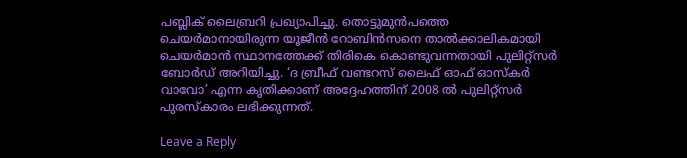പബ്ലിക് ലൈബ്രറി പ്രഖ്യാപിച്ചു. തൊട്ടുമുന്‍പത്തെ ചെയര്‍മാനായിരുന്ന യൂജീന്‍ റോബിന്‍സനെ താല്‍ക്കാലികമായി ചെയര്‍മാന്‍ സ്ഥാനത്തേക്ക് തിരികെ കൊണ്ടുവന്നതായി പുലിറ്റ്‌സര്‍ ബോര്‍ഡ് അറിയിച്ചു. ‘ദ ബ്രീഫ് വണ്ടറസ് ലൈഫ് ഓഫ് ഓസ്‌കര്‍ വാവോ’ എന്ന കൃതിക്കാണ് അദ്ദേഹത്തിന് 2008 ല്‍ പുലിറ്റ്‌സര്‍ പുരസ്‌കാരം ലഭിക്കുന്നത്.

Leave a Reply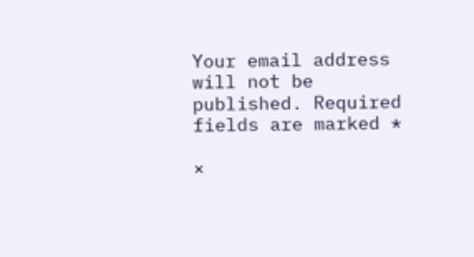Your email address will not be published. Required fields are marked *

×